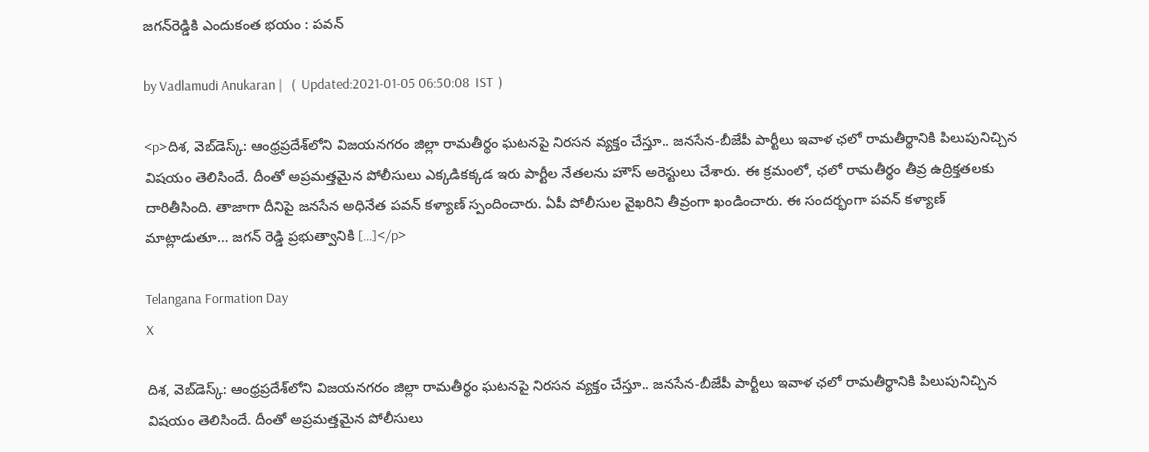జగన్‌రెడ్డికి ఎందుకంత భయం : పవన్

by Vadlamudi Anukaran |   (  Updated:2021-01-05 06:50:08  IST  )

<p>దిశ, వెబ్‌డెస్క్: ఆంధ్రప్రదేశ్‌లోని విజయనగరం జిల్లా రామతీర్థం ఘటనపై నిరసన వ్యక్తం చేస్తూ.. జనసేన-బీజేపీ పార్టీలు ఇవాళ ఛలో రామతీర్థానికి పిలుపునిచ్చిన విషయం తెలిసిందే. దీంతో అప్రమత్తమైన పోలీసులు ఎక్కడికక్కడ ఇరు పార్టీల నేతలను హౌస్ అరెస్టులు చేశారు. ఈ క్రమంలో, ఛలో రామతీర్థం తీవ్ర ఉద్రిక్తతలకు దారితీసింది. తాజాగా దీనిపై జనసేన అధినేత పవన్ కళ్యాణ్ స్పందించారు. ఏపీ పోలీసుల వైఖరిని తీవ్రంగా ఖండించారు. ఈ సందర్భంగా పవన్ కళ్యాణ్ మాట్లాడుతూ… జగన్‌ రెడ్డి ప్రభుత్వానికి […]</p>

Telangana Formation Day
X

దిశ, వెబ్‌డెస్క్: ఆంధ్రప్రదేశ్‌లోని విజయనగరం జిల్లా రామతీర్థం ఘటనపై నిరసన వ్యక్తం చేస్తూ.. జనసేన-బీజేపీ పార్టీలు ఇవాళ ఛలో రామతీర్థానికి పిలుపునిచ్చిన విషయం తెలిసిందే. దీంతో అప్రమత్తమైన పోలీసులు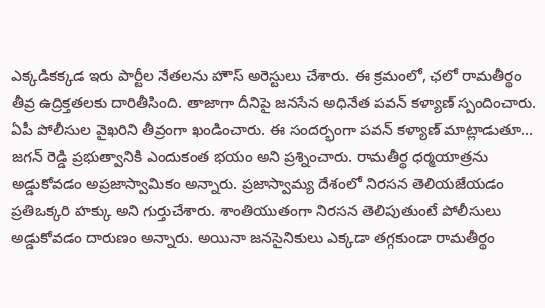ఎక్కడికక్కడ ఇరు పార్టీల నేతలను హౌస్ అరెస్టులు చేశారు. ఈ క్రమంలో, ఛలో రామతీర్థం తీవ్ర ఉద్రిక్తతలకు దారితీసింది. తాజాగా దీనిపై జనసేన అధినేత పవన్ కళ్యాణ్ స్పందించారు. ఏపీ పోలీసుల వైఖరిని తీవ్రంగా ఖండించారు. ఈ సందర్భంగా పవన్ కళ్యాణ్ మాట్లాడుతూ… జగన్‌ రెడ్డి ప్రభుత్వానికి ఎందుకంత భయం అని ప్రశ్నించారు. రామతీర్థ ధర్మయాత్రను అడ్డుకోవడం అప్రజాస్వామికం అన్నారు. ప్రజాస్వామ్య దేశంలో నిరసన తెలియజేయడం ప్రతిఒక్కరి హక్కు అని గుర్తుచేశారు. శాంతియుతంగా నిరసన తెలిపుతుంటే పోలీసులు అడ్డుకోవడం దారుణం అన్నారు. అయినా జనసైనికులు ఎక్కడా తగ్గకుండా రామతీర్థం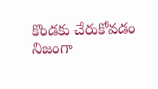కొండకు చేరుకోవడం నిజంగా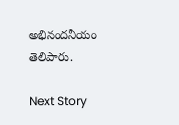అభినందనీయం తెలిపారు.

Next Story